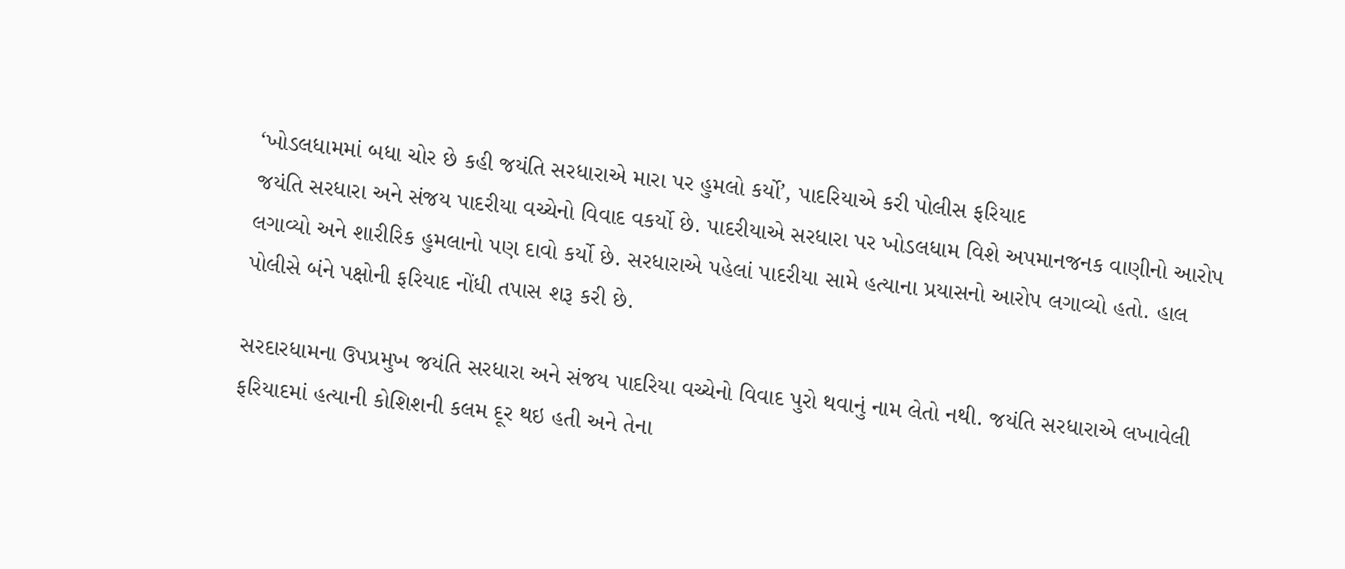‘ખોડલધામમાં બધા ચોર છે કહી જયંતિ સરધારાએ મારા પર હુમલો કર્યો’, પાદરિયાએ કરી પોલીસ ફરિયાદ
જયંતિ સરધારા અને સંજય પાદરીયા વચ્ચેનો વિવાદ વકર્યો છે. પાદરીયાએ સરધારા પર ખોડલધામ વિશે અપમાનજનક વાણીનો આરોપ લગાવ્યો અને શારીરિક હુમલાનો પણ દાવો કર્યો છે. સરધારાએ પહેલાં પાદરીયા સામે હત્યાના પ્રયાસનો આરોપ લગાવ્યો હતો. હાલ પોલીસે બંને પક્ષોની ફરિયાદ નોંધી તપાસ શરૂ કરી છે.

સરદારધામના ઉપપ્રમુખ જયંતિ સરધારા અને સંજય પાદરિયા વચ્ચેનો વિવાદ પુરો થવાનું નામ લેતો નથી. જયંતિ સરધારાએ લખાવેલી ફરિયાદમાં હત્યાની કોશિશની કલમ દૂર થઇ હતી અને તેના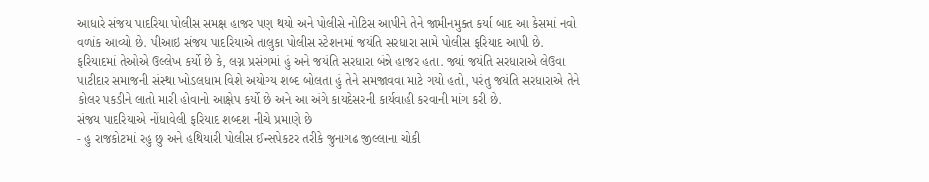આધારે સંજય પાદરિયા પોલીસ સમક્ષ હાજર પણ થયો અને પોલીસે નોટિસ આપીને તેને જામીનમુક્ત કર્યા બાદ આ કેસમાં નવો વળાંક આવ્યો છે. પીઆઇ સંજય પાદરિયાએ તાલુકા પોલીસ સ્ટેશનમાં જયંતિ સરધારા સામે પોલીસ ફરિયાદ આપી છે.
ફરિયાદમાં તેઓએ ઉલ્લેખ કર્યો છે કે, લગ્ન પ્રસંગમાં હું અને જયંતિ સરધારા બંન્ને હાજર હતા. જ્યાં જયંતિ સરધારાએ લેઉવા પાટીદાર સમાજની સંસ્થા ખોડલધામ વિશે અયોગ્ય શબ્દ બોલતા હું તેને સમજાવવા માટે ગયો હતો, પરંતુ જયંતિ સરધારાએ તેને કોલર પકડીને લાતો મારી હોવાનો આક્ષેપ કર્યો છે અને આ અંગે કાયદેસરની કાર્યવાહી કરવાની માંગ કરી છે.
સંજય પાદરિયાએ નોંધાવેલી ફરિયાદ શબ્દશ નીચે પ્રમાણે છે
- હુ રાજકોટમાં રહુ છુ અને હથિયારી પોલીસ ઈન્સપેકટર તરીકે જુનાગઢ જીલ્લાના ચોકી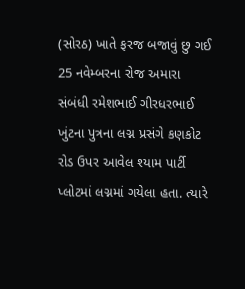(સોરઠ) ખાતે ફરજ બજાવું છુ ગઈ 25 નવેમ્બરના રોજ અમારા સંબંધી રમેશભાઈ ગીરધરભાઈ ખુંટના પુત્રના લગ્ન પ્રસંગે કણકોટ રોડ ઉપર આવેલ શ્યામ પાર્ટી પ્લોટમાં લગ્નમાં ગયેલા હતા. ત્યારે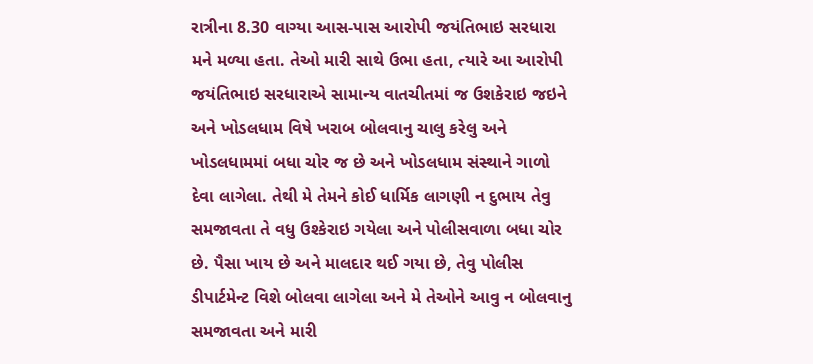રાત્રીના 8.30 વાગ્યા આસ-પાસ આરોપી જયંતિભાઇ સરધારા મને મળ્યા હતા. તેઓ મારી સાથે ઉભા હતા, ત્યારે આ આરોપી જયંતિભાઇ સરધારાએ સામાન્ય વાતચીતમાં જ ઉશકેરાઇ જઇને અને ખોડલધામ વિષે ખરાબ બોલવાનુ ચાલુ કરેલુ અને ખોડલધામમાં બધા ચોર જ છે અને ખોડલધામ સંસ્થાને ગાળો દેવા લાગેલા. તેથી મે તેમને કોઈ ધાર્મિક લાગણી ન દુભાય તેવુ સમજાવતા તે વધુ ઉશ્કેરાઇ ગયેલા અને પોલીસવાળા બધા ચોર છે. પૈસા ખાય છે અને માલદાર થઈ ગયા છે, તેવુ પોલીસ ડીપાર્ટમેન્ટ વિશે બોલવા લાગેલા અને મે તેઓને આવુ ન બોલવાનુ સમજાવતા અને મારી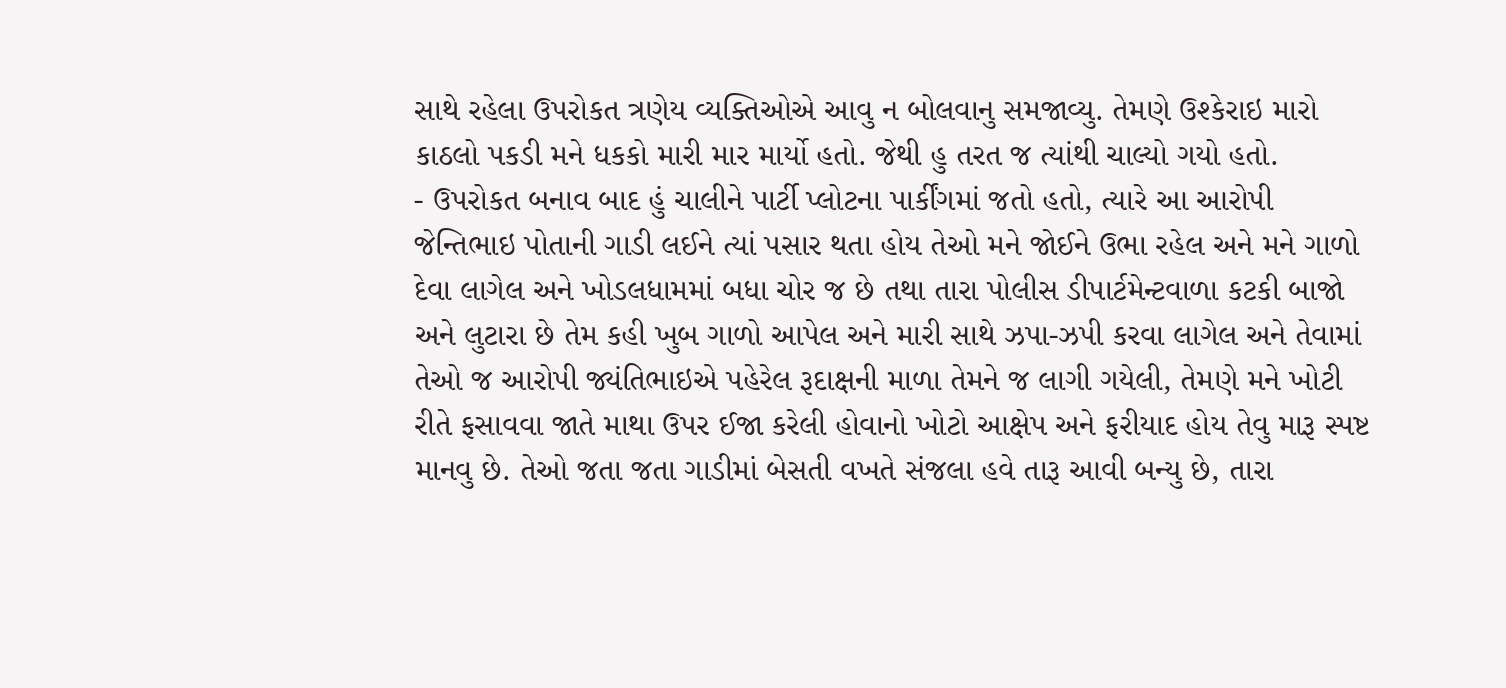સાથે રહેલા ઉપરોકત ત્રણેય વ્યક્તિઓએ આવુ ન બોલવાનુ સમજાવ્યુ. તેમણે ઉશ્કેરાઇ મારો કાઠલો પકડી મને ધકકો મારી માર માર્યો હતો. જેથી હુ તરત જ ત્યાંથી ચાલ્યો ગયો હતો.
- ઉપરોકત બનાવ બાદ હું ચાલીને પાર્ટી પ્લોટના પાર્કીંગમાં જતો હતો, ત્યારે આ આરોપી જેન્તિભાઇ પોતાની ગાડી લઈને ત્યાં પસાર થતા હોય તેઓ મને જોઈને ઉભા રહેલ અને મને ગાળો દેવા લાગેલ અને ખોડલધામમાં બધા ચોર જ છે તથા તારા પોલીસ ડીપાર્ટમેન્ટવાળા કટકી બાજો અને લુટારા છે તેમ કહી ખુબ ગાળો આપેલ અને મારી સાથે ઝપા-ઝપી કરવા લાગેલ અને તેવામાં તેઓ જ આરોપી જ્યંતિભાઇએ પહેરેલ રૂદાક્ષની માળા તેમને જ લાગી ગયેલી, તેમણે મને ખોટી રીતે ફસાવવા જાતે માથા ઉપર ઈજા કરેલી હોવાનો ખોટો આક્ષેપ અને ફરીયાદ હોય તેવુ મારૂ સ્પષ્ટ માનવુ છે. તેઓ જતા જતા ગાડીમાં બેસતી વખતે સંજલા હવે તારૂ આવી બન્યુ છે, તારા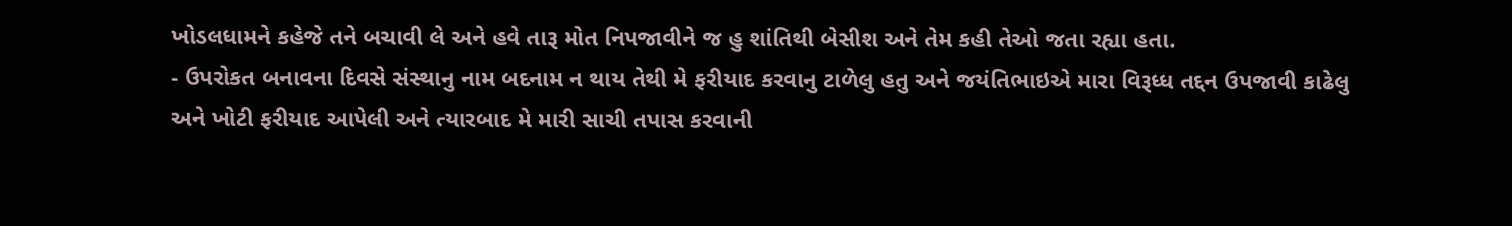ખોડલધામને કહેજે તને બચાવી લે અને હવે તારૂ મોત નિપજાવીને જ હુ શાંતિથી બેસીશ અને તેમ કહી તેઓ જતા રહ્યા હતા.
- ઉપરોકત બનાવના દિવસે સંસ્થાનુ નામ બદનામ ન થાય તેથી મે ફરીયાદ કરવાનુ ટાળેલુ હતુ અને જયંતિભાઇએ મારા વિરૂધ્ધ તદ્દન ઉપજાવી કાઢેલુ અને ખોટી ફરીયાદ આપેલી અને ત્યારબાદ મે મારી સાચી તપાસ કરવાની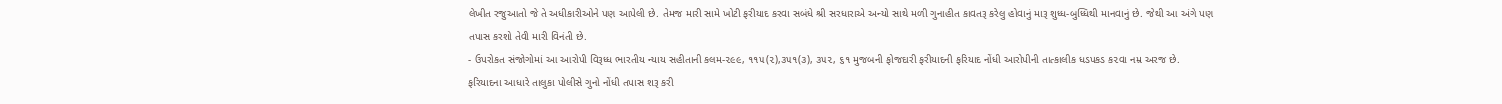લેખીત રજુઆતો જે તે અધીકારીઓને પણ આપેલી છે. તેમજ મારી સામે ખોટી ફરીયાદ કરવા સબંધે શ્રી સરધારાએ અન્યો સાથે મળી ગુનાહીત કાવતરૂ કરેલુ હોવાનું મારૂ શુધ્ધ-બુધ્ધિથી માનવાનું છે. જેથી આ અંગે પણ તપાસ કરશો તેવી મારી વિનંતી છે.
- ઉપરોકત સંજોગોમાં આ આરોપી વિરૂધ્ધ ભારતીય ન્યાય સહીતાની કલમ-૨૯૯, ૧૧૫(૨),૩૫૧(૩), ૩૫૨, ૬૧ મુજબની ફોજદારી ફરીયાદની ફરિયાદ નોંધી આરોપીની તાત્કાલીક ધડપકડ ક૨વા નમ્ર અરજ છે.
ફરિયાદના આધારે તાલુકા પોલીસે ગુનો નોંધી તપાસ શરૂ કરી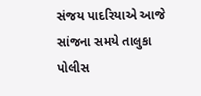સંજય પાદરિયાએ આજે સાંજના સમયે તાલુકા પોલીસ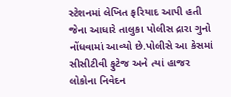સ્ટેશનમાં લેખિત ફરિયાદ આપી હતી જેના આધારે તાલુકા પોલીસ દ્રારા ગુનો નોંધવામાં આવ્યો છે.પોલીસે આ કેસમાં સીસીટીવી ફુટેજ અને ત્યાં હાજર લોકોના નિવેદન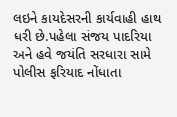લઇને કાયદેસરની કાર્યવાહી હાથ ધરી છે.પહેલા સંજય પાદરિયા અને હવે જયંતિ સરધારા સામે પોલીસ ફરિયાદ નોંધાતા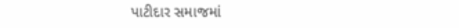પાટીદાર સમાજમાં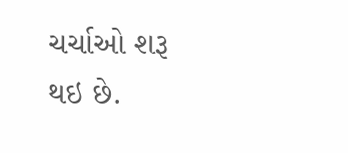ચર્ચાઓ શરૂ થઇ છે.